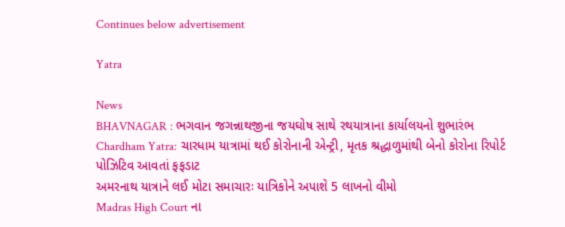Continues below advertisement

Yatra

News
BHAVNAGAR : ભગવાન જગન્નાથજીના જયઘોષ સાથે રથયાત્રાના કાર્યાલયનો શુભારંભ
Chardham Yatra: ચારધામ યાત્રામાં થઈ કોરોનાની એન્ટ્રી, મૃતક શ્રદ્ધાળુમાંથી બેનો કોરોના રિપોર્ટ પોઝિટિવ આવતાં ફફડાટ
અમરનાથ યાત્રાને લઈ મોટા સમાચારઃ યાત્રિકોને અપાશે 5 લાખનો વીમો
Madras High Court ના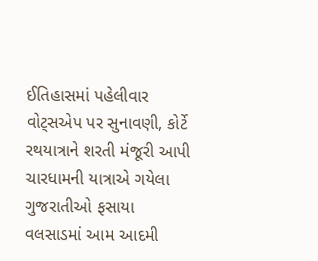ઈતિહાસમાં પહેલીવાર વોટ્સએપ પર સુનાવણી, કોર્ટે રથયાત્રાને શરતી મંજૂરી આપી
ચારધામની યાત્રાએ ગયેલા ગુજરાતીઓ ફસાયા
વલસાડમાં આમ આદમી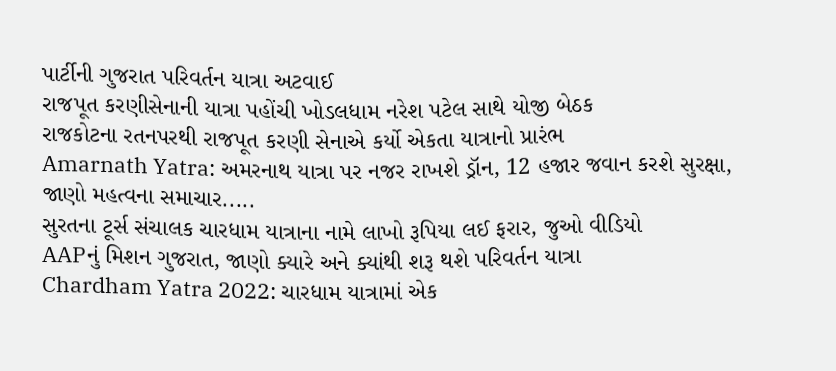પાર્ટીની ગુજરાત પરિવર્તન યાત્રા અટવાઈ
રાજપૂત કરણીસેનાની યાત્રા પહોંચી ખોડલધામ નરેશ પટેલ સાથે યોજી બેઠક
રાજકોટના રતનપરથી રાજપૂત કરણી સેનાએ કર્યો એકતા યાત્રાનો પ્રારંભ
Amarnath Yatra: અમરનાથ યાત્રા પર નજર રાખશે ડ્રૉન, 12 હજાર જવાન કરશે સુરક્ષા, જાણો મહત્વના સમાચાર.....
સુરતના ટૂર્સ સંચાલક ચારધામ યાત્રાના નામે લાખો રૂપિયા લઈ ફરાર, જુઓ વીડિયો
AAPનું મિશન ગુજરાત, જાણો ક્યારે અને ક્યાંથી શરૂ થશે પરિવર્તન યાત્રા
Chardham Yatra 2022: ચારધામ યાત્રામાં એક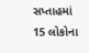સપ્તાહમાં 15 લોકોના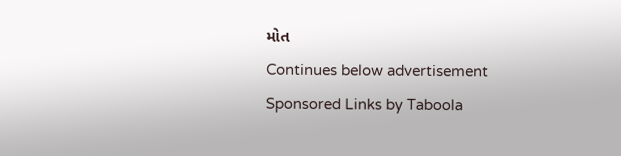મોત
Continues below advertisement
Sponsored Links by Taboola